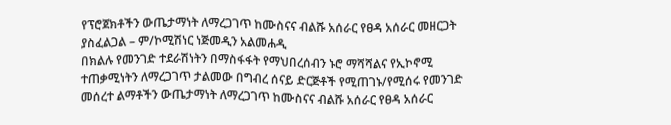የፕሮጀክቶችን ውጤታማነት ለማረጋገጥ ከሙስናና ብልሹ አሰራር የፀዳ አሰራር መዘርጋት ያስፈልጋል – ም/ኮሚሽነር ነጅመዲን አልመሐዲ
በክልሉ የመንገድ ተደራሽነትን በማስፋፋት የማህበረሰብን ኑሮ ማሻሻልና የኢኮኖሚ ተጠቃሚነትን ለማረጋገጥ ታልመው በግብረ ሰናይ ድርጅቶች የሚጠገኑ/የሚሰሩ የመንገድ መሰረተ ልማቶችን ውጤታማነት ለማረጋገጥ ከሙስናና ብልሹ አሰራር የፀዳ አሰራር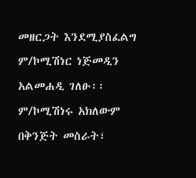መዘርጋት እንደሚያስፈልግ ም/ኮሚሽነር ነጅመዲን አልመሐዲ ገለፁ፡፡
ም/ኮሚሽነሩ አክለውም በቅንጅት መስራት፣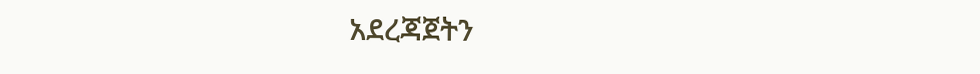አደረጃጀትን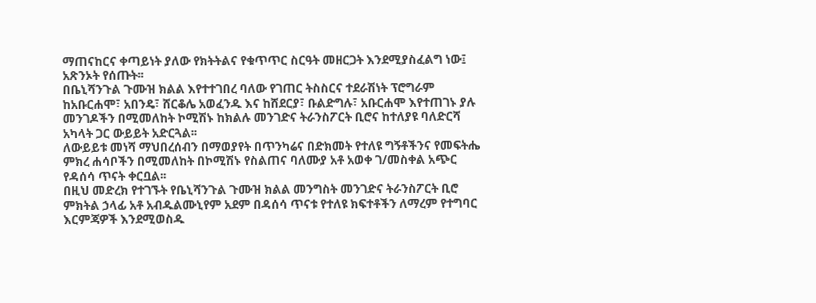ማጠናከርና ቀጣይነት ያለው የክትትልና የቁጥጥር ስርዓት መዘርጋት እንደሚያስፈልግ ነው፤ አጽንኦት የሰጡት፡፡
በቤኒሻንጉል ጉሙዝ ክልል እየተተገበረ ባለው የገጠር ትስስርና ተደራሽነት ፕሮግራም ከአቡርሐሞ፣ አበንዴ፣ ሸርቆሌ አወፈንዱ እና ከሸደርያ፣ ቡልድግሉ፣ አቡርሐሞ እየተጠገኑ ያሉ መንገዶችን በሚመለከት ኮሚሽኑ ከክልሉ መንገድና ትራንስፖርት ቢሮና ከተለያዩ ባለድርሻ አካላት ጋር ውይይት አድርጓል፡፡
ለውይይቱ መነሻ ማህበረሰብን በማወያየት በጥንካሬና በድክመት የተለዩ ግኝቶችንና የመፍትሔ ምክረ ሐሳቦችን በሚመለከት በኮሚሽኑ የስልጠና ባለሙያ አቶ አወቀ ገ/መስቀል አጭር የዳሰሳ ጥናት ቀርቧል፡፡
በዚህ መድረክ የተገኙት የቤኒሻንጉል ጉሙዝ ክልል መንግስት መንገድና ትራንስፖርት ቢሮ ምክትል ኃላፊ አቶ አብዱልሙኒየም አደም በዳሰሳ ጥናቱ የተለዩ ክፍተቶችን ለማረም የተግባር እርምጃዎች እንደሚወስዱ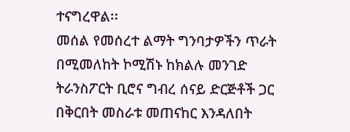ተናግረዋል፡፡
መሰል የመሰረተ ልማት ግንባታዎችን ጥራት በሚመለከት ኮሚሽኑ ከክልሉ መንገድ ትራንስፖርት ቢሮና ግብረ ሰናይ ድርጅቶች ጋር በቅርበት መስራቱ መጠናከር እንዳለበት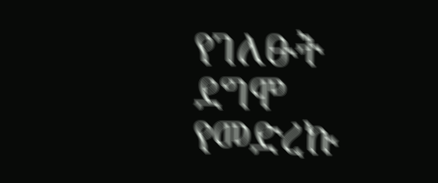የገለፁት ደግሞ የመድረኩ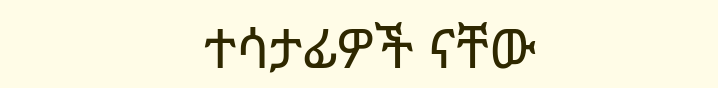ተሳታፊዎች ናቸው